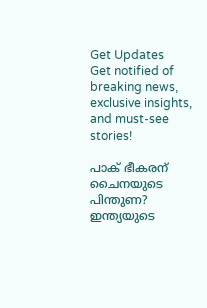Get Updates
Get notified of breaking news, exclusive insights, and must-see stories!

പാക് ഭീകരന് ചൈനയുടെ പിന്തുണ? ഇന്ത്യയുടെ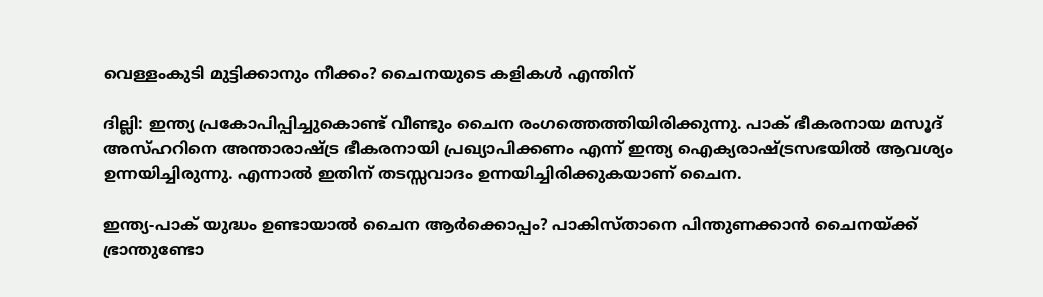വെള്ളംകുടി മുട്ടിക്കാനും നീക്കം? ചൈനയുടെ കളികള്‍ എന്തിന്

ദില്ലി: ഇന്ത്യ പ്രകോപിപ്പിച്ചുകൊണ്ട് വീണ്ടും ചൈന രംഗത്തെത്തിയിരിക്കുന്നു. പാക് ഭീകരനായ മസൂദ് അസ്ഹറിനെ അന്താരാഷ്ട്ര ഭീകരനായി പ്രഖ്യാപിക്കണം എന്ന് ഇന്ത്യ ഐക്യരാഷ്ട്രസഭയില്‍ ആവശ്യം ഉന്നയിച്ചിരുന്നു. എന്നാല്‍ ഇതിന് തടസ്സവാദം ഉന്നയിച്ചിരിക്കുകയാണ് ചൈന.

ഇന്ത്യ-പാക് യുദ്ധം ഉണ്ടായാല്‍ ചൈന ആര്‍ക്കൊപ്പം? പാകിസ്താനെ പിന്തുണക്കാന്‍ ചൈനയ്ക്ക്‌ ഭ്രാന്തുണ്ടോ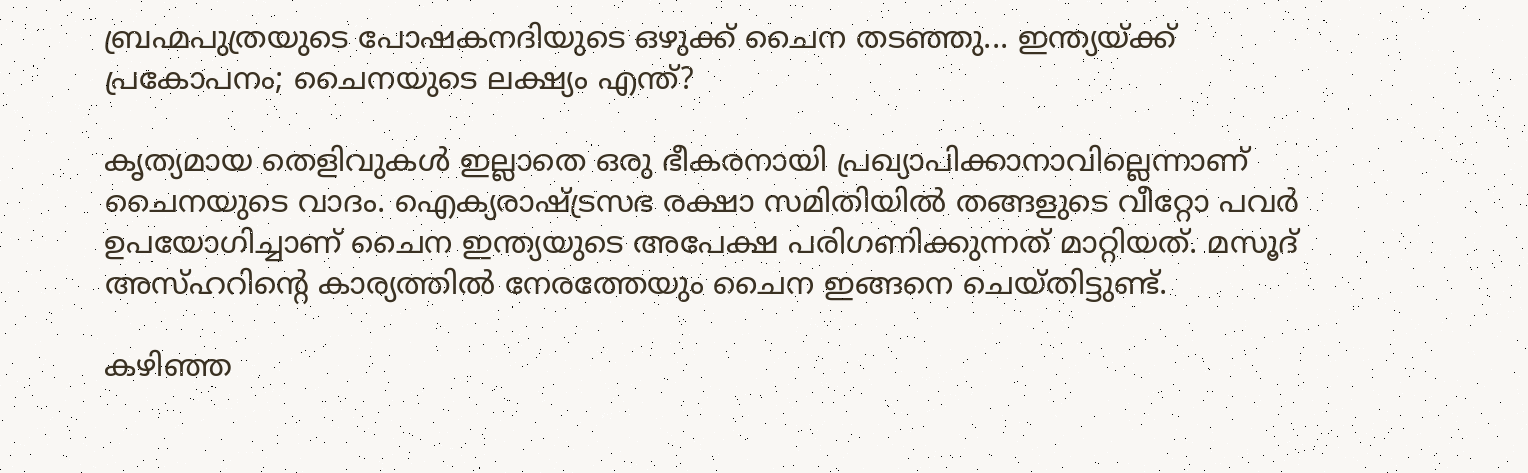ബ്രഹ്മപുത്രയുടെ പോഷകനദിയുടെ ഒഴുക്ക് ചൈന തടഞ്ഞു... ഇന്ത്യയ്ക്ക് പ്രകോപനം; ചൈനയുടെ ലക്ഷ്യം എന്ത്?

കൃത്യമായ തെളിവുകള്‍ ഇല്ലാതെ ഒരു ഭീകരനായി പ്രഖ്യാപിക്കാനാവില്ലെന്നാണ് ചൈനയുടെ വാദം. ഐക്യരാഷ്ട്രസഭ രക്ഷാ സമിതിയില്‍ തങ്ങളുടെ വീറ്റോ പവര്‍ ഉപയോഗിച്ചാണ് ചൈന ഇന്ത്യയുടെ അപേക്ഷ പരിഗണിക്കുന്നത് മാറ്റിയത്. മസൂദ് അസ്ഹറിന്റെ കാര്യത്തില്‍ നേരത്തേയും ചൈന ഇങ്ങനെ ചെയ്തിട്ടുണ്ട്.

കഴിഞ്ഞ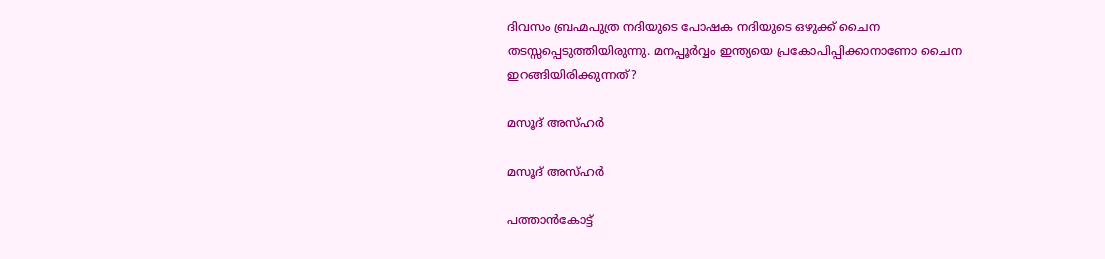ദിവസം ബ്രഹ്മപുത്ര നദിയുടെ പോഷക നദിയുടെ ഒഴുക്ക് ചൈന തടസ്സപ്പെടുത്തിയിരുന്നു. മനപ്പൂര്‍വ്വം ഇന്ത്യയെ പ്രകോപിപ്പിക്കാനാണോ ചൈന ഇറങ്ങിയിരിക്കുന്നത്?

മസൂദ് അസ്ഹര്‍

മസൂദ് അസ്ഹര്‍

പത്താന്‍കോട്ട്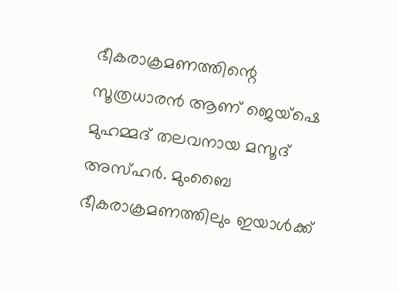ഭീകരാക്രമണത്തിന്റെ സൂത്രധാരന്‍ ആണ് ജെയ്‌ഷെ മുഹമ്മദ് തലവനായ മസൂദ് അസ്ഹര്‍. മുംബൈ ഭീകരാക്രമണത്തിലും ഇയാള്‍ക്ക്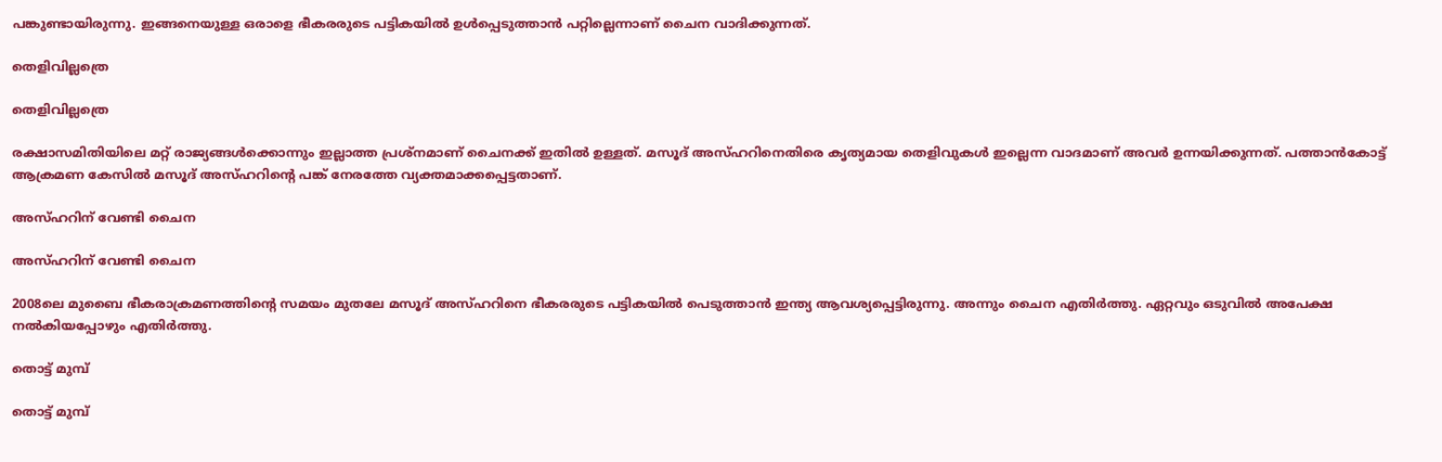പങ്കുണ്ടായിരുന്നു. ഇങ്ങനെയുള്ള ഒരാളെ ഭീകരരുടെ പട്ടികയില്‍ ഉള്‍പ്പെടുത്താന്‍ പറ്റില്ലെന്നാണ് ചൈന വാദിക്കുന്നത്.

തെളിവില്ലത്രെ

തെളിവില്ലത്രെ

രക്ഷാസമിതിയിലെ മറ്റ് രാജ്യങ്ങള്‍ക്കൊന്നും ഇല്ലാത്ത പ്രശ്‌നമാണ് ചൈനക്ക് ഇതില്‍ ഉള്ളത്. മസൂദ് അസ്ഹറിനെതിരെ കൃത്യമായ തെളിവുകള്‍ ഇല്ലെന്ന വാദമാണ് അവര്‍ ഉന്നയിക്കുന്നത്. പത്താന്‍കോട്ട് ആക്രമണ കേസില്‍ മസൂദ് അസ്ഹറിന്റെ പങ്ക് നേരത്തേ വ്യക്തമാക്കപ്പെട്ടതാണ്.

അസ്ഹറിന് വേണ്ടി ചൈന

അസ്ഹറിന് വേണ്ടി ചൈന

2008ലെ മുബൈ ഭീകരാക്രമണത്തിന്റെ സമയം മുതലേ മസൂദ് അസ്ഹറിനെ ഭീകരരുടെ പട്ടികയില്‍ പെടുത്താന്‍ ഇന്ത്യ ആവശ്യപ്പെട്ടിരുന്നു. അന്നും ചൈന എതിര്‍ത്തു. ഏറ്റവും ഒടുവില്‍ അപേക്ഷ നല്‍കിയപ്പോഴും എതിര്‍ത്തു.

തൊട്ട് മുമ്പ്

തൊട്ട് മുമ്പ്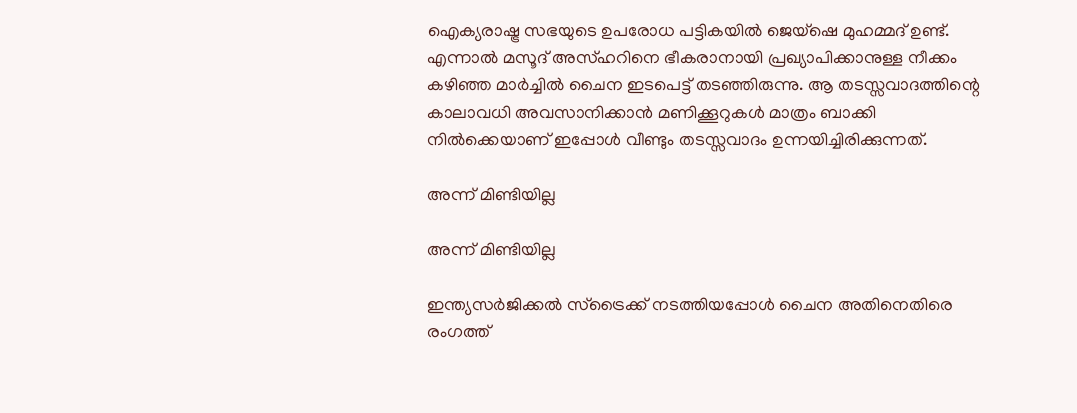ഐക്യരാഷ്ട്ര സഭയുടെ ഉപരോധ പട്ടികയില്‍ ജെയ്‌ഷെ മുഹമ്മദ് ഉണ്ട്. എന്നാല്‍ മസൂദ് അസ്ഹറിനെ ഭീകരാനായി പ്രഖ്യാപിക്കാനുള്ള നീക്കം കഴിഞ്ഞ മാര്‍ച്ചില്‍ ചൈന ഇടപെട്ട് തടഞ്ഞിരുന്നു. ആ തടസ്സവാദത്തിന്റെ കാലാവധി അവസാനിക്കാന്‍ മണിക്കൂറുകള്‍ മാത്രം ബാക്കി നില്‍ക്കെയാണ് ഇപ്പോള്‍ വീണ്ടും തടസ്സവാദം ഉന്നയിച്ചിരിക്കുന്നത്.

അന്ന് മിണ്ടിയില്ല

അന്ന് മിണ്ടിയില്ല

ഇന്ത്യസര്‍ജിക്കല്‍ സ്‌ട്രൈക്ക് നടത്തിയപ്പോള്‍ ചൈന അതിനെതിരെ രംഗത്ത്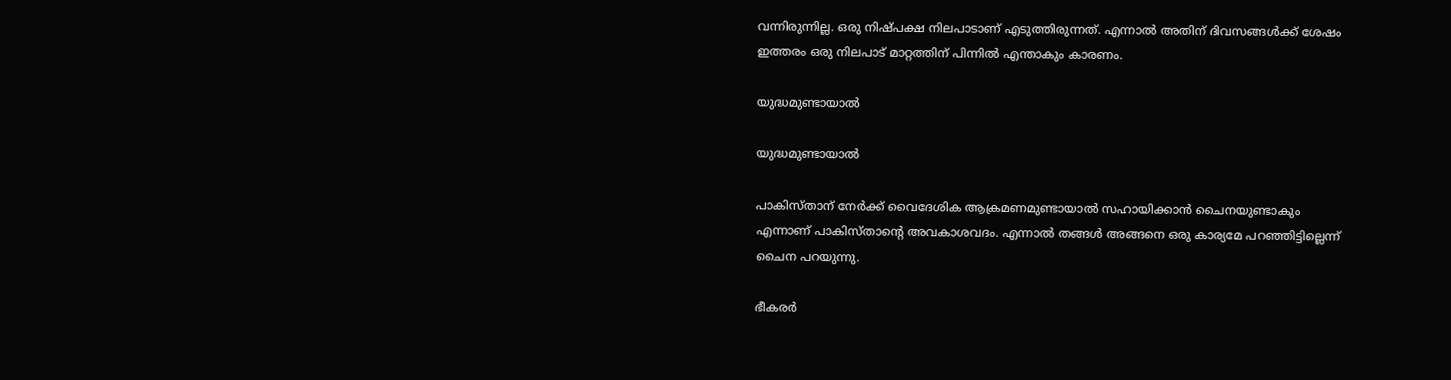വന്നിരുന്നില്ല. ഒരു നിഷ്പക്ഷ നിലപാടാണ് എടുത്തിരുന്നത്. എന്നാല്‍ അതിന് ദിവസങ്ങള്‍ക്ക് ശേഷം ഇത്തരം ഒരു നിലപാട് മാറ്റത്തിന് പിന്നില്‍ എന്താകും കാരണം.

യുദ്ധമുണ്ടായാല്‍

യുദ്ധമുണ്ടായാല്‍

പാകിസ്താന് നേര്‍ക്ക് വൈദേശിക ആക്രമണമുണ്ടായാല്‍ സഹായിക്കാന്‍ ചൈനയുണ്ടാകും എന്നാണ് പാകിസ്താന്റെ അവകാശവദം. എന്നാല്‍ തങ്ങള്‍ അങ്ങനെ ഒരു കാര്യമേ പറഞ്ഞിട്ടില്ലെന്ന് ചൈന പറയുന്നു.

ഭീകരര്‍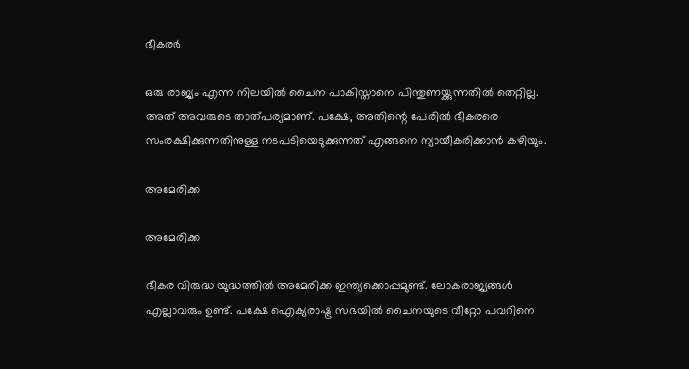ഭീകരര്‍

ഒരു രാജ്യം എന്ന നിലയില്‍ ചൈന പാകിസ്താനെ പിന്തുണയ്ക്കുന്നതില്‍ തെറ്റില്ല. അത് അവരുടെ താത്പര്യമാണ്. പക്ഷേ, അതിന്റെ പേരില്‍ ഭീകരരെ സംരക്ഷിക്കുന്നതിനുള്ള നടപടിയെടുക്കുന്നത് എങ്ങനെ ന്യായീകരിക്കാന്‍ കഴിയും.

അമേരിക്ക

അമേരിക്ക

ഭീകര വിരുദ്ധ യുദ്ധത്തില്‍ അമേരിക്ക ഇന്ത്യക്കൊപ്പമുണ്ട്. ലോകരാജ്യങ്ങള്‍ എല്ലാവരും ഉണ്ട്. പക്ഷേ ഐക്യരാഷ്ട്ര സഭയില്‍ ചൈനയുടെ വീറ്റോ പവറിനെ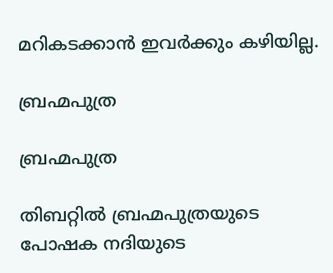മറികടക്കാന്‍ ഇവര്‍ക്കും കഴിയില്ല.

ബ്രഹ്മപുത്ര

ബ്രഹ്മപുത്ര

തിബറ്റില്‍ ബ്രഹ്മപുത്രയുടെ പോഷക നദിയുടെ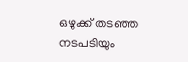ഒഴുക്ക് തടഞ്ഞ നടപടിയും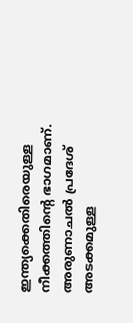ഇന്ത്യക്കെതിരെയുള്ള നീക്കത്തിന്റെ ഭാഗമാണ്. അരുണാചല്‍ പ്രദേശ് അടക്കമുള്ള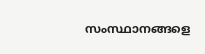സംസ്ഥാനങ്ങളെ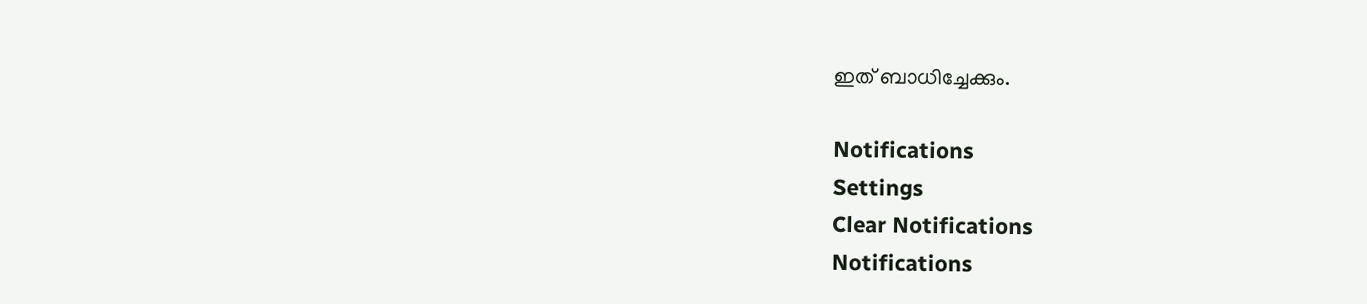ഇത് ബാധിച്ചേക്കും.

Notifications
Settings
Clear Notifications
Notifications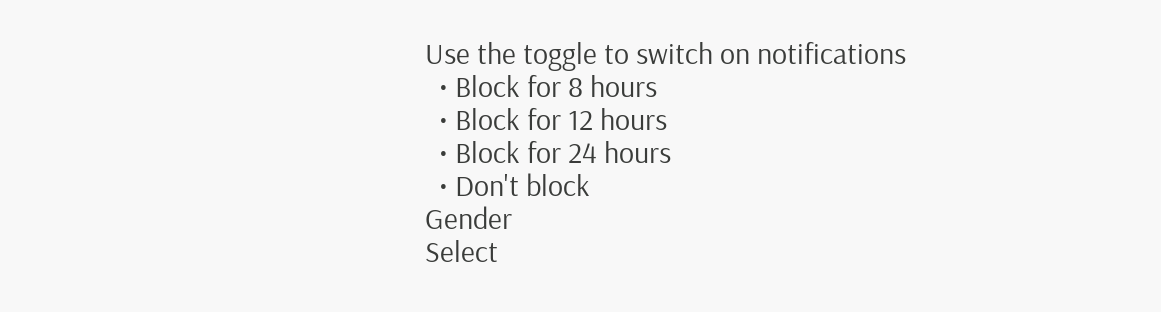Use the toggle to switch on notifications
  • Block for 8 hours
  • Block for 12 hours
  • Block for 24 hours
  • Don't block
Gender
Select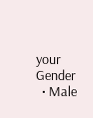your Gender
  • Male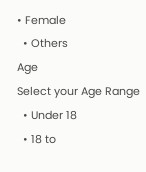• Female
  • Others
Age
Select your Age Range
  • Under 18
  • 18 to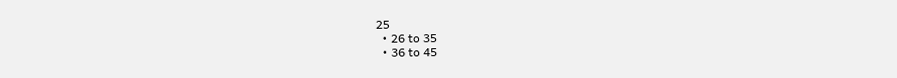25
  • 26 to 35
  • 36 to 45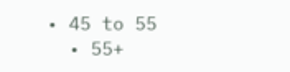• 45 to 55
  • 55+